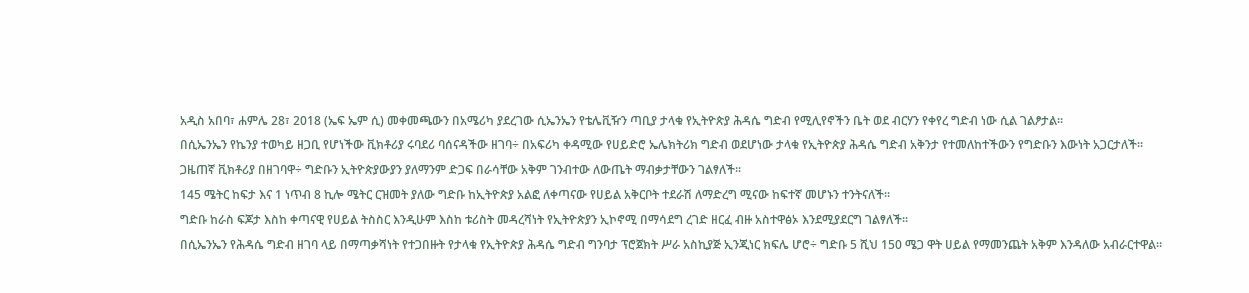አዲስ አበባ፣ ሐምሌ 28፣ 2018 (ኤፍ ኤም ሲ) መቀመጫውን በአሜሪካ ያደረገው ሲኤንኤን የቴሌቪዥን ጣቢያ ታላቁ የኢትዮጵያ ሕዳሴ ግድብ የሚሊየኖችን ቤት ወደ ብርሃን የቀየረ ግድብ ነው ሲል ገልፆታል፡፡
በሲኤንኤን የኬንያ ተወካይ ዘጋቢ የሆነችው ቪክቶሪያ ሩባደሪ ባሰናዳችው ዘገባ÷ በአፍሪካ ቀዳሚው የሀይድሮ ኤሌክትሪክ ግድብ ወደሆነው ታላቁ የኢትዮጵያ ሕዳሴ ግድብ አቅንታ የተመለከተችውን የግድቡን እውነት አጋርታለች፡፡
ጋዜጠኛ ቪክቶሪያ በዘገባዋ÷ ግድቡን ኢትዮጵያውያን ያለማንም ድጋፍ በራሳቸው አቅም ገንብተው ለውጤት ማብቃታቸውን ገልፃለች፡፡
145 ሜትር ከፍታ እና 1 ነጥብ 8 ኪሎ ሜትር ርዝመት ያለው ግድቡ ከኢትዮጵያ አልፎ ለቀጣናው የሀይል አቅርቦት ተደራሽ ለማድረግ ሚናው ከፍተኛ መሆኑን ተንትናለች፡፡
ግድቡ ከራስ ፍጆታ እስከ ቀጣናዊ የሀይል ትስስር እንዲሁም እስከ ቱሪስት መዳረሻነት የኢትዮጵያን ኢኮኖሚ በማሳደግ ረገድ ዘርፈ ብዙ አስተዋፅኦ እንደሚያደርግ ገልፃለች፡፡
በሲኤንኤን የሕዳሴ ግድብ ዘገባ ላይ በማጣቃሻነት የተጋበዙት የታላቁ የኢትዮጵያ ሕዳሴ ግድብ ግንባታ ፕሮጀክት ሥራ አስኪያጅ ኢንጂነር ክፍሌ ሆሮ÷ ግድቡ 5 ሺህ 150 ሜጋ ዋት ሀይል የማመንጨት አቅም እንዳለው አብራርተዋል፡፡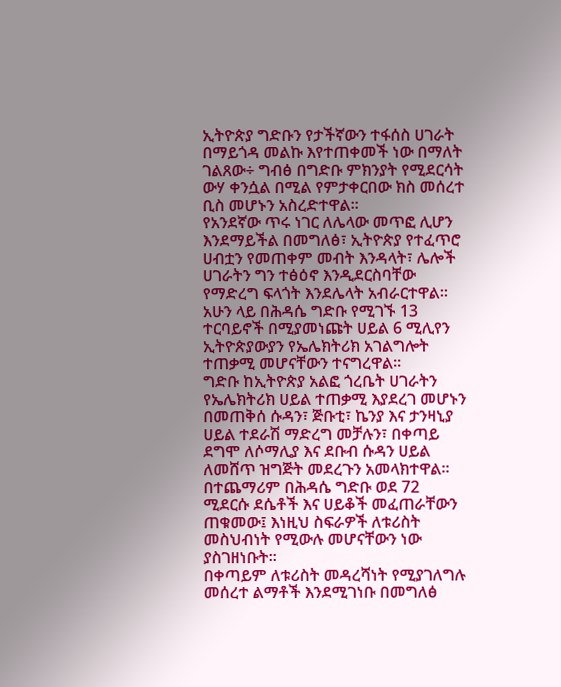ኢትዮጵያ ግድቡን የታችኛውን ተፋሰስ ሀገራት በማይጎዳ መልኩ እየተጠቀመች ነው በማለት ገልጸው÷ ግብፅ በግድቡ ምክንያት የሚደርሳት ውሃ ቀንሷል በሚል የምታቀርበው ክስ መሰረተ ቢስ መሆኑን አስረድተዋል፡፡
የአንደኛው ጥሩ ነገር ለሌላው መጥፎ ሊሆን እንደማይችል በመግለፅ፣ ኢትዮጵያ የተፈጥሮ ሀብቷን የመጠቀም መብት እንዳላት፣ ሌሎች ሀገራትን ግን ተፅዕኖ እንዲደርስባቸው የማድረግ ፍላጎት እንደሌላት አብራርተዋል፡፡
አሁን ላይ በሕዳሴ ግድቡ የሚገኙ 13 ተርባይኖች በሚያመነጩት ሀይል 6 ሚሊየን ኢትዮጵያውያን የኤሌክትሪክ አገልግሎት ተጠቃሚ መሆናቸውን ተናግረዋል፡፡
ግድቡ ከኢትዮጵያ አልፎ ጎረቤት ሀገራትን የኤሌክትሪክ ሀይል ተጠቃሚ እያደረገ መሆኑን በመጠቅሰ ሱዳን፣ ጅቡቲ፣ ኬንያ እና ታንዛኒያ ሀይል ተደራሽ ማድረግ መቻሉን፣ በቀጣይ ደግሞ ለሶማሊያ እና ደቡብ ሱዳን ሀይል ለመሸጥ ዝግጅት መደረጉን አመላክተዋል፡፡
በተጨማሪም በሕዳሴ ግድቡ ወደ 72 ሚደርሱ ደሴቶች እና ሀይቆች መፈጠራቸውን ጠቁመው፤ እነዚህ ስፍራዎች ለቱሪስት መስህብነት የሚውሉ መሆናቸውን ነው ያስገዘነቡት፡፡
በቀጣይም ለቱሪስት መዳረሻነት የሚያገለግሉ መሰረተ ልማቶች እንደሚገነቡ በመግለፅ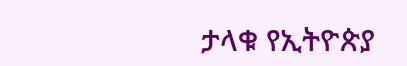ታላቁ የኢትዮጵያ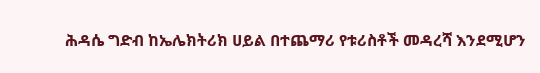ሕዳሴ ግድብ ከኤሌክትሪክ ሀይል በተጨማሪ የቱሪስቶች መዳረሻ እንደሚሆን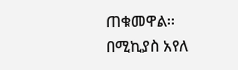ጠቁመዋል፡፡
በሚኪያስ አየለ